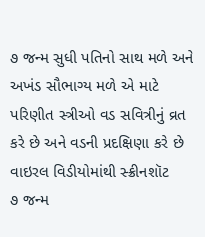૭ જન્મ સુધી પતિનો સાથ મળે અને અખંડ સૌભાગ્ય મળે એ માટે પરિણીત સ્ત્રીઓ વડ સવિત્રીનું વ્રત કરે છે અને વડની પ્રદક્ષિણા કરે છે
વાઇરલ વિડીયોમાંથી સ્ક્રીનશૉટ
૭ જન્મ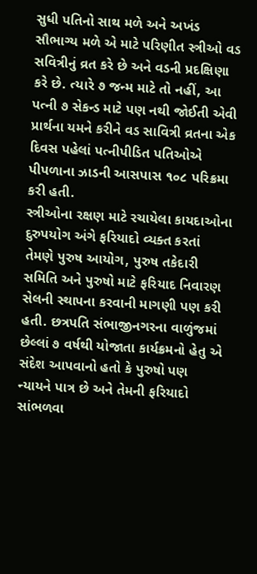સુધી પતિનો સાથ મળે અને અખંડ સૌભાગ્ય મળે એ માટે પરિણીત સ્ત્રીઓ વડ સવિત્રીનું વ્રત કરે છે અને વડની પ્રદક્ષિણા કરે છે. ત્યારે ૭ જન્મ માટે તો નહીં, આ પત્ની ૭ સેકન્ડ માટે પણ નથી જોઈતી એવી પ્રાર્થના યમને કરીને વડ સાવિત્રી વ્રતના એક દિવસ પહેલાં પત્નીપીડિત પતિઓએ પીપળાના ઝાડની આસપાસ ૧૦૮ પરિક્રમા કરી હતી.
સ્ત્રીઓના રક્ષણ માટે રચાયેલા કાયદાઓના દુરુપયોગ અંગે ફરિયાદો વ્યક્ત કરતાં તેમણે પુરુષ આયોગ, પુરુષ તકેદારી સમિતિ અને પુરુષો માટે ફરિયાદ નિવારણ સેલની સ્થાપના કરવાની માગણી પણ કરી હતી. છત્રપતિ સંભાજીનગરના વાળુંજમાં છેલ્લાં ૭ વર્ષથી યોજાતા કાર્યક્રમનો હેતુ એ સંદેશ આપવાનો હતો કે પુરુષો પણ ન્યાયને પાત્ર છે અને તેમની ફરિયાદો સાંભળવા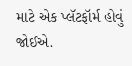માટે એક પ્લૅટફૉર્મ હોવું જોઈએ.